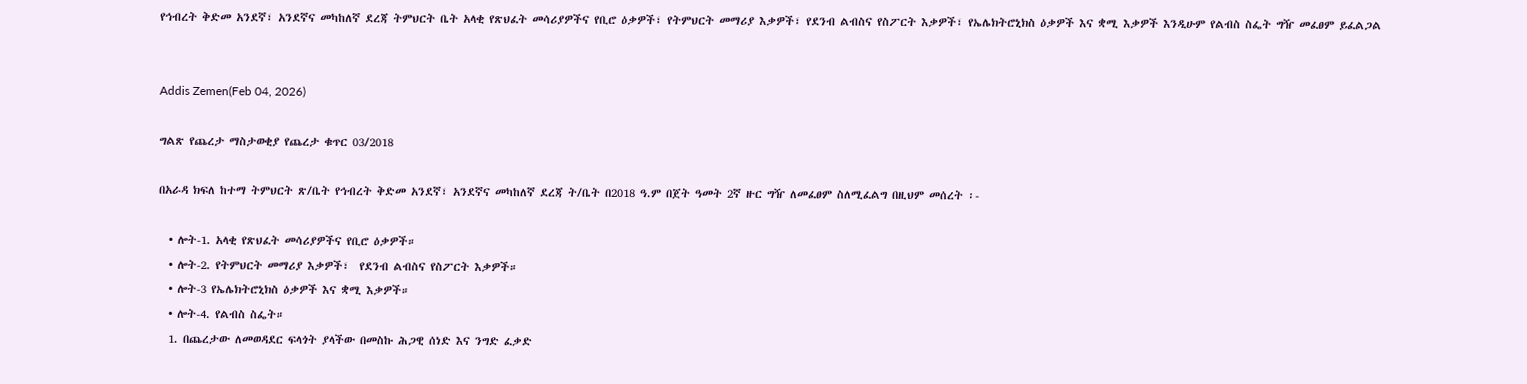የኅብረት ቅድመ አንደኛ፣ አንደኛና መካከለኛ ደረጃ ትምህርት ቤት አላቂ የጽህፈት መሳሪያዎችና የቢሮ ዕቃዎች፣ የትምህርት መማሪያ እቃዎች፣ የደንብ ልብስና የስፖርት እቃዎች፣ የኤሌክትሮኒክስ ዕቃዎች እና ቋሚ እቃዎች እንዲሁም የልብስ ስፌት ግዥ መፈፀም ይፈልጋል


Addis Zemen(Feb 04, 2026)

ግልጽ የጨረታ ማስታወቂያ የጨረታ ቁጥር 03/2018

በአራዳ ክፍለ ከተማ ትምህርት ጽ/ቤት የኅብረት ቅድመ አንደኛ፣ አንደኛና መካከለኛ ደረጃ ት/ቤት በ2018 ዓ.ም በጀት ዓመት 2ኛ ዙር ግዥ ለመፈፀም ስለሚፈልግ በዚህም መሰረት ፡-

  • ሎት-1. አላቂ የጽህፈት መሳሪያዎችና የቢሮ ዕቃዎች።
  • ሎት-2. የትምህርት መማሪያ እቃዎች፣  የደንብ ልብስና የስፖርት እቃዎች።
  • ሎት-3 የኤሌክትሮኒክስ ዕቃዎች እና ቋሚ እቃዎች።
  • ሎት-4. የልብስ ስፌት።
  1. በጨረታው ለመወዳደር ፍላጎት ያላችው በመስኩ ሕጋዊ ሰነድ እና ንግድ ፈቃድ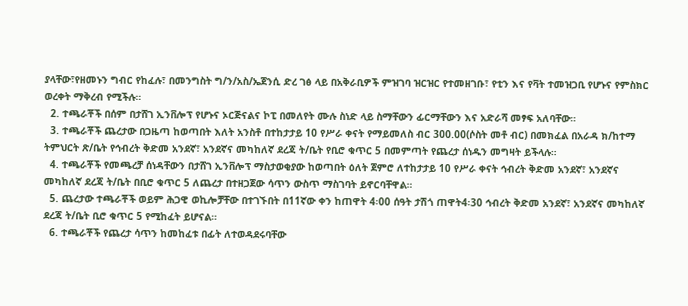ያላቸው፣የዘመኑን ግብር የከፈሉ፣ በመንግስት ግ/ን/አስ/ኤጀንሲ ድረ ገፅ ላይ በአቅራቢዎች ምዝገባ ዝርዝር የተመዘገቡ፣ የቲን እና የቫት ተመዝጋቢ የሆኑና የምስክር ወረቀት ማቅረብ የሚችሉ።
  2. ተጫራቾች በሰም በታሸገ ኢንቨሎፕ የሆኑና ኦርጅናልና ኮፒ በመለየት ሙሉ ስነድ ላይ ስማቸውን ፊርማቸውን እና አድራሻ መፃፍ አለባቸው።
  3. ተጫራቾች ጨረታው በጋዜጣ ከወጣበት እለት አንስቶ በተከታታይ 10 የሥራ ቀናት የማይመለስ ብር 300.00(ሶስት መቶ ብር) በመክፈል በአራዳ ክ/ከተማ ትምህርት ጽ/ቤት የኅብረት ቅድመ አንደኛ፣ አንደኛና መካከለኛ ደረጃ ት/ቤት የቢሮ ቁጥር 5 በመምጣት የጨረታ ሰነዱን መግዛት ይችላሉ።
  4. ተጫራቾች የመጫረቻ ሰነዳቸውን በታሸገ ኢንቨሎፕ ማስታወቂያው ከወጣበት ዕለት ጀምሮ ለተከታታይ 10 የሥራ ቀናት ኅብረት ቅድመ አንደኛ፣ አንደኛና መካከለኛ ደረጃ ት/ቤት በቢሮ ቁጥር 5 ለጨረታ በተዘጋጀው ሳጥን ውስጥ ማስገባት ይኖርባቸዋል።
  5. ጨረታው ተጫራቾች ወይም ሕጋዊ ወኪሎቻቸው በተገኙበት በ11ኛው ቀን ከጠዋት 4፡00 ሰዓት ታሽጎ ጠዋት4፡30 ኅብረት ቅድመ አንደኛ፣ አንደኛና መካከለኛ ደረጃ ት/ቤት ቢሮ ቁጥር 5 የሚከፈት ይሆናል።
  6. ተጫራቾች የጨረታ ሳጥን ከመከፈቱ በፊት ለተወዳደሩባቸው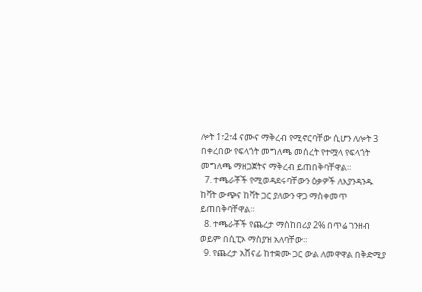ሎት 1፣2፣4 ናሙና ማቅረብ የሚኖርባቸው ሲሆን ለሎት 3 በቀረበው የፍላጎት መግለጫ መሰረት የተሟላ የፍላጎት መግለጫ ማዘጋጀትና ማቅረብ ይጠበቅባቸዋል።
  7. ተጫራቾች የሚወዳደሩባቸውን ዕቃዎች ለእያንዳንዱ ከቫት ውጭና ከቫት ጋር ያለውን ዋጋ ማስቀመጥ ይጠበቅባቸዋል።
  8. ተጫራቾች የጨረታ ማስከበሪያ 2% በጥሬ ገንዘብ ወይም በሲፒኦ ማስያዝ አለባቸው።
  9. የጨረታ አሸናፊ ከተቋሙ ጋር ውል ለመዋዋል በቅድሚያ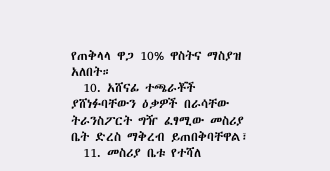የጠቅላላ ዋጋ 10% ዋስትና ማስያዝ አለበት።
  10. አሸናፊ ተጫራቾች ያሸነፉባቸውን ዕቃዎች በራሳቸው ትራንስፖርት ግዥ ፈፃሚው መስሪያ ቤት ድረስ ማቅረብ ይጠበቅባቸዋል፣
  11. መስሪያ ቤቱ የተሻለ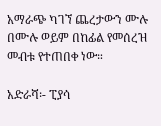አማራጭ ካገኘ ጨረታውን ሙሉ በሙሉ ወይም በከፊል የመሰረዝ መብቱ የተጠበቀ ነው።

አድራሻ፡- ፒያሳ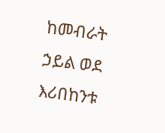ከመብራት ኃይል ወደ እሪበከንቱ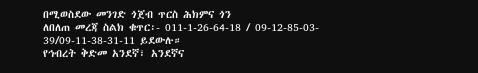በሚወስደው መንገድ ጎጀብ ጥርስ ሕክምና ጎን
ለበለጠ መረጃ ስልክ ቁጥር፡- 011-1-26-64-18 / 09-12-85-03- 39/09-11-38-31-11 ይደውሉ።
የኅብረት ቅድመ አንደኛ፣ አንደኛና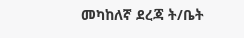መካከለኛ ደረጃ ት/ቤት